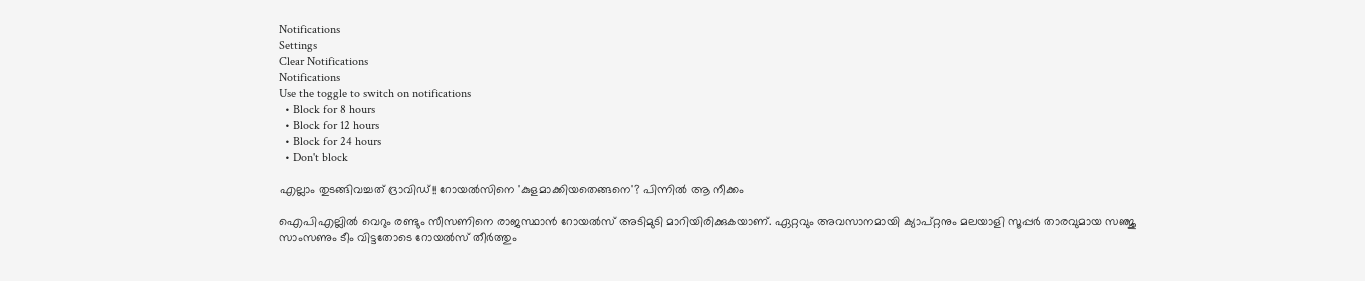Notifications
Settings
Clear Notifications
Notifications
Use the toggle to switch on notifications
  • Block for 8 hours
  • Block for 12 hours
  • Block for 24 hours
  • Don't block

എല്ലാം തുടങ്ങിവച്ചത് ദ്രാവിഡ്!! റോയല്‍സിനെ 'കുളമാക്കിയതെങ്ങനെ'? പിന്നില്‍ ആ നീക്കം

ഐപിഎല്ലില്‍ വെറും രണ്ടും സീസണിനെ രാജസ്ഥാന്‍ റോയല്‍സ് അടിമുടി മാറിയിരിക്കുകയാണ്. ഏറ്റവും അവസാനമായി ക്യാപ്റ്റനും മലയാളി സൂപ്പര്‍ താരവുമായ സഞ്ജു സാംസണും ടീം വിട്ടതോടെ റോയല്‍സ് തീര്‍ത്തും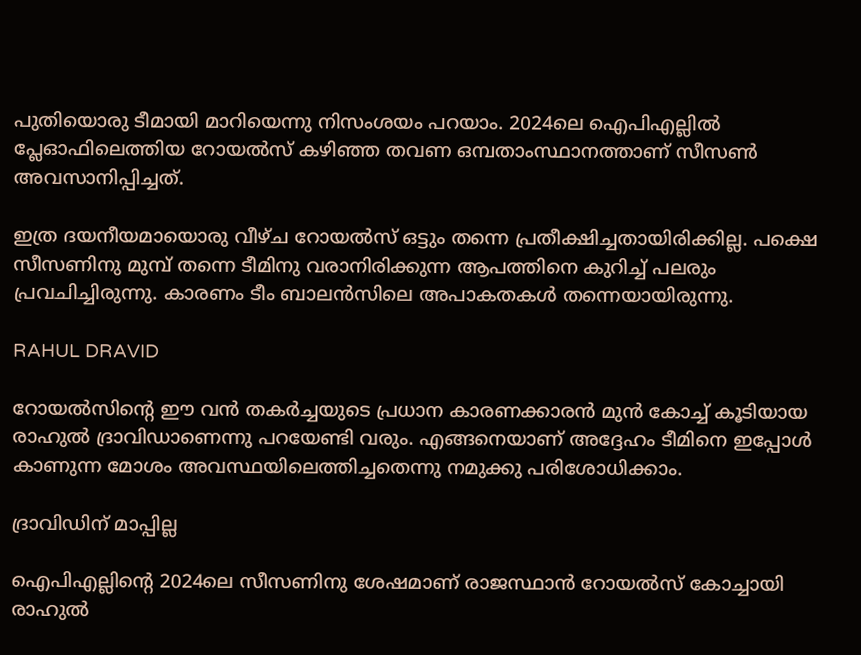പുതിയൊരു ടീമായി മാറിയെന്നു നിസംശയം പറയാം. 2024ലെ ഐപിഎല്ലില്‍ പ്ലേഓഫിലെത്തിയ റോയല്‍സ് കഴിഞ്ഞ തവണ ഒമ്പതാംസ്ഥാനത്താണ് സീസണ്‍ അവസാനിപ്പിച്ചത്.

ഇത്ര ദയനീയമായൊരു വീഴ്ച റോയല്‍സ് ഒട്ടും തന്നെ പ്രതീക്ഷിച്ചതായിരിക്കില്ല. പക്ഷെ സീസണിനു മുമ്പ് തന്നെ ടീമിനു വരാനിരിക്കുന്ന ആപത്തിനെ കുറിച്ച് പലരും പ്രവചിച്ചിരുന്നു. കാരണം ടീം ബാലന്‍സിലെ അപാകതകള്‍ തന്നെയായിരുന്നു.

RAHUL DRAVID

റോയല്‍സിന്റെ ഈ വന്‍ തകര്‍ച്ചയുടെ പ്രധാന കാരണക്കാരന്‍ മുന്‍ കോച്ച് കൂടിയായ രാഹുല്‍ ദ്രാവിഡാണെന്നു പറയേണ്ടി വരും. എങ്ങനെയാണ് അദ്ദേഹം ടീമിനെ ഇപ്പോള്‍ കാണുന്ന മോശം അവസ്ഥയിലെത്തിച്ചതെന്നു നമുക്കു പരിശോധിക്കാം.

ദ്രാവിഡിന് മാപ്പില്ല

ഐപിഎല്ലിന്റെ 2024ലെ സീസണിനു ശേഷമാണ് രാജസ്ഥാന്‍ റോയല്‍സ് കോച്ചായി രാഹുല്‍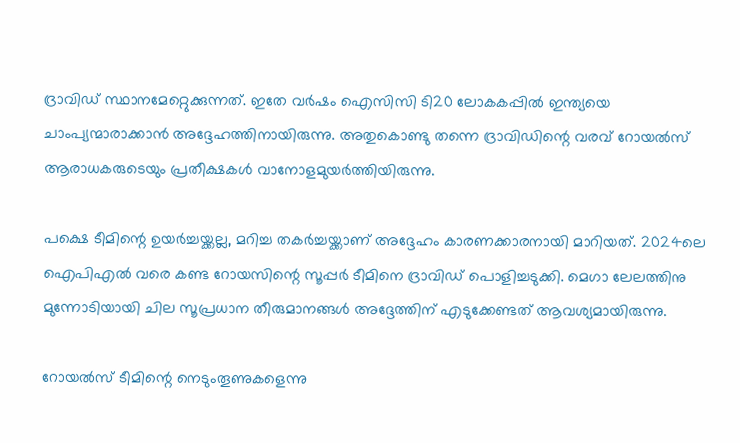ദ്രാവിഡ് സ്ഥാനമേറ്റെുക്കുന്നത്. ഇതേ വര്‍ഷം ഐസിസി ടി20 ലോകകപ്പില്‍ ഇന്ത്യയെ ചാംപ്യന്മാരാക്കാന്‍ അദ്ദേഹത്തിനായിരുന്നു. അതുകൊണ്ടു തന്നെ ദ്രാവിഡിന്റെ വരവ് റോയല്‍സ് ആരാധകരുടെയും പ്രതീക്ഷകള്‍ വാനോളമുയര്‍ത്തിയിരുന്നു.

പക്ഷെ ടീമിന്റെ ഉയര്‍ച്ചയ്ക്കല്ല, മറിച്ച തകര്‍ച്ചയ്ക്കാണ് അദ്ദേഹം കാരണക്കാരനായി മാറിയത്. 2024ലെ ഐപിഎല്‍ വരെ കണ്ട റോയസിന്റെ സൂപ്പര്‍ ടീമിനെ ദ്രാവിഡ് പൊളിച്ചടുക്കി. മെഗാ ലേലത്തിനു മുന്നോടിയായി ചില സൂപ്രധാന തീരുമാനങ്ങള്‍ അദ്ദേത്തിന് എടുക്കേണ്ടത് ആവശ്യമായിരുന്നു.

റോയല്‍സ് ടീമിന്റെ നെടുംതൂണുകളെന്നു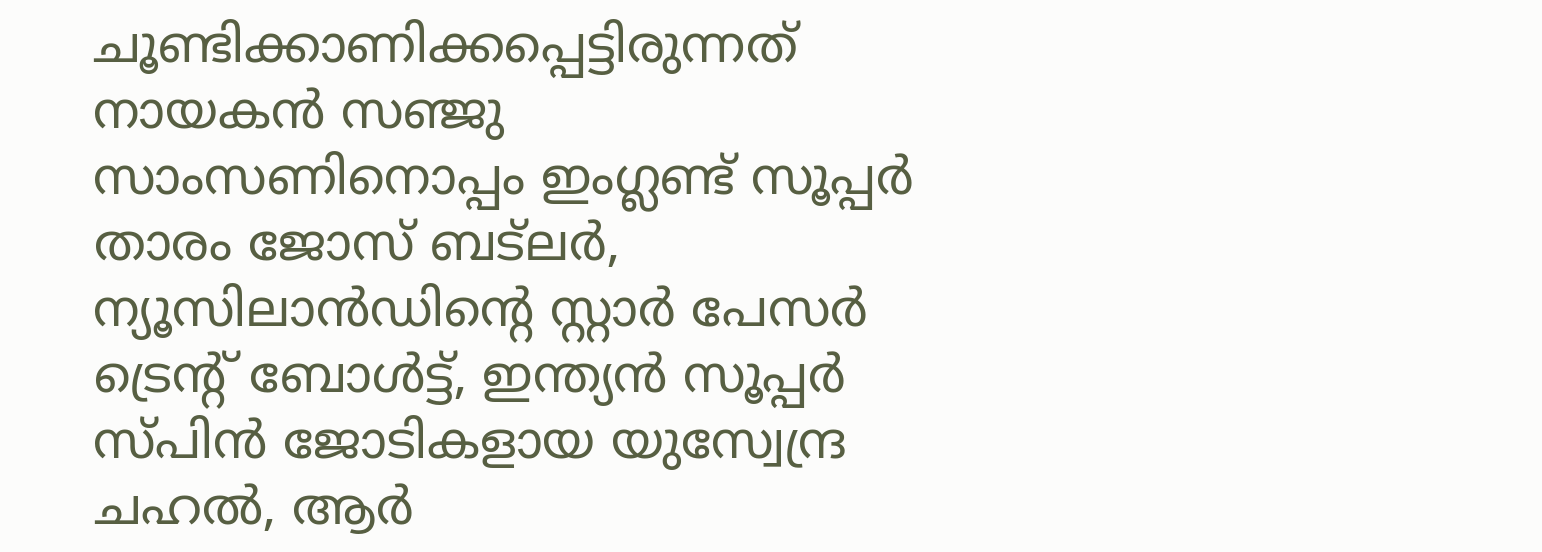ചൂണ്ടിക്കാണിക്കപ്പെട്ടിരുന്നത് നായകന്‍ സഞ്ജു സാംസണിനൊപ്പം ഇംഗ്ലണ്ട് സൂപ്പര്‍ താരം ജോസ് ബട്‌ലര്‍, ന്യൂസിലാന്‍ഡിന്റെ സ്റ്റാര്‍ പേസര്‍ ട്രെന്റ് ബോള്‍ട്ട്, ഇന്ത്യന്‍ സൂപ്പര്‍ സ്പിന്‍ ജോടികളായ യുസ്വേന്ദ്ര ചഹല്‍, ആര്‍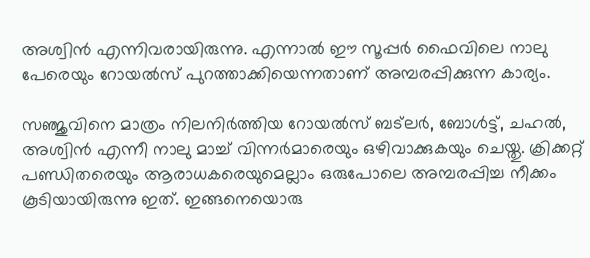അശ്വിന്‍ എന്നിവരായിരുന്നു. എന്നാല്‍ ഈ സൂപ്പര്‍ ഫൈവിലെ നാലു പേരെയും റോയല്‍സ് പുറത്താക്കിയെന്നതാണ് അമ്പരപ്പിക്കുന്ന കാര്യം.

സഞ്ജുവിനെ മാത്രം നിലനിര്‍ത്തിയ റോയല്‍സ് ബട്‌ലര്‍, ബോള്‍ട്ട്, ചഹല്‍, അശ്വിന്‍ എന്നീ നാലു മാച്ച് വിന്നര്‍മാരെയും ഒഴിവാക്കുകയും ചെയ്തു. ക്രിക്കറ്റ് പണ്ഡിതരെയും ആരാധകരെയുമെല്ലാം ഒരുപോലെ അമ്പരപ്പിച്ച നീക്കം കൂടിയായിരുന്നു ഇത്. ഇങ്ങനെയൊരു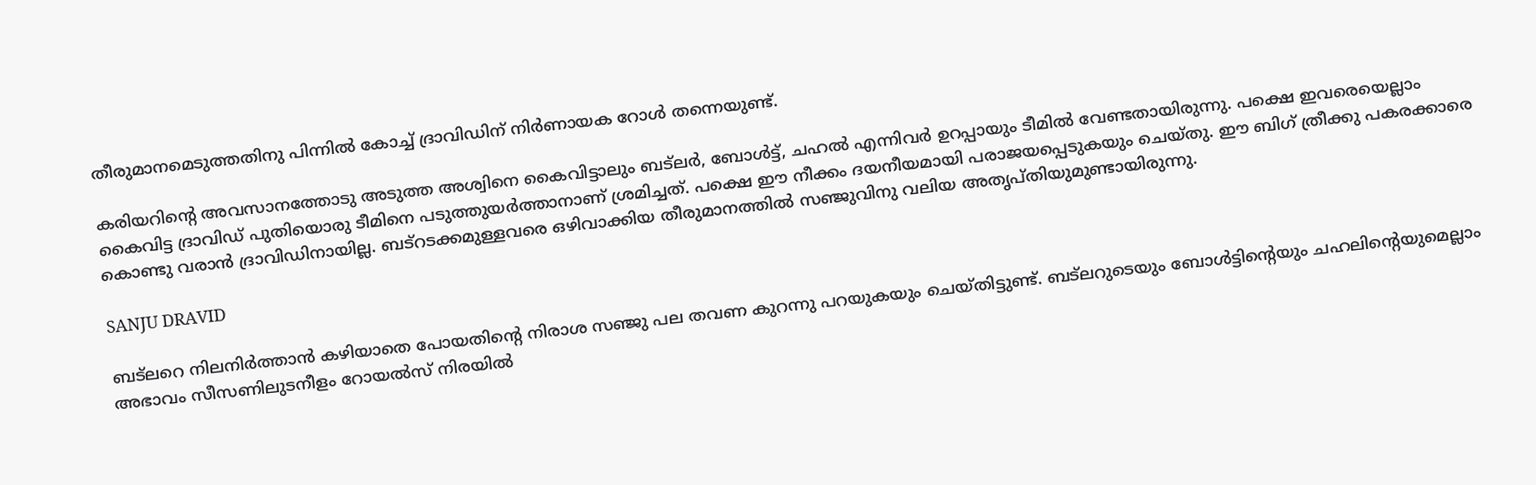തീരുമാനമെടുത്തതിനു പിന്നില്‍ കോച്ച് ദ്രാവിഡിന് നിര്‍ണായക റോള്‍ തന്നെയുണ്ട്.

കരിയറിന്റെ അവസാനത്തോടു അടുത്ത അശ്വിനെ കൈവിട്ടാലും ബട്‌ലര്‍, ബോള്‍ട്ട്, ചഹല്‍ എന്നിവര്‍ ഉറപ്പായും ടീമില്‍ വേണ്ടതായിരുന്നു. പക്ഷെ ഇവരെയെല്ലാം കൈവിട്ട ദ്രാവിഡ് പുതിയൊരു ടീമിനെ പടുത്തുയര്‍ത്താനാണ് ശ്രമിച്ചത്. പക്ഷെ ഈ നീക്കം ദയനീയമായി പരാജയപ്പെടുകയും ചെയ്തു. ഈ ബിഗ് ത്രീക്കു പകരക്കാരെ കൊണ്ടു വരാന്‍ ദ്രാവിഡിനായില്ല. ബട്‌റടക്കമുള്ളവരെ ഒഴിവാക്കിയ തീരുമാനത്തില്‍ സഞ്ജുവിനു വലിയ അതൃപ്തിയുമുണ്ടായിരുന്നു.

SANJU DRAVID

ബട്‌ലറെ നിലനിര്‍ത്താന്‍ കഴിയാതെ പോയതിന്റെ നിരാശ സഞ്ജു പല തവണ കുറന്നു പറയുകയും ചെയ്തിട്ടുണ്ട്. ബട്‌ലറുടെയും ബോള്‍ട്ടിന്റെയും ചഹലിന്റെയുമെല്ലാം അഭാവം സീസണിലുടനീളം റോയല്‍സ് നിരയില്‍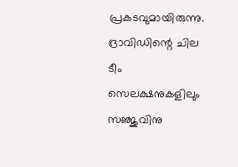പ്രകടവുമായിരുന്നു. ദ്രാവിഡിന്റെ ചില ടീം സെലക്ഷനുകളിലും സഞ്ജുവിനു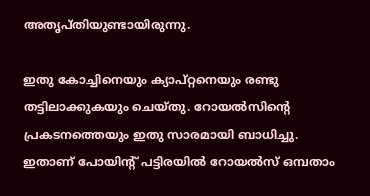അതൃപ്തിയുണ്ടായിരുന്നു.

ഇതു കോച്ചിനെയും ക്യാപ്റ്റനെയും രണ്ടു തട്ടിലാക്കുകയും ചെയ്തു. റോയല്‍സിന്റെ പ്രകടനത്തെയും ഇതു സാരമായി ബാധിച്ചു. ഇതാണ് പോയിന്റ് പട്ടിരയില്‍ റോയല്‍സ് ഒമ്പതാം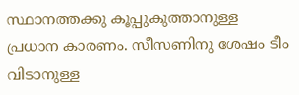സ്ഥാനത്തക്കു കൂപ്പുകുത്താനുള്ള പ്രധാന കാരണം. സീസണിനു ശേഷം ടീം വിടാനുള്ള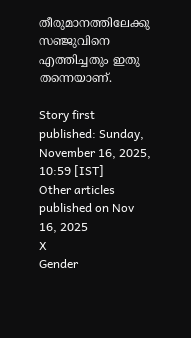തീരുമാനത്തിലേക്കു സഞ്ജുവിനെ എത്തിച്ചതും ഇതു തന്നെയാണ്.

Story first published: Sunday, November 16, 2025, 10:59 [IST]
Other articles published on Nov 16, 2025
X
Gender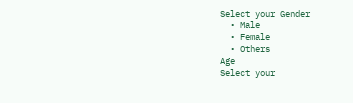Select your Gender
  • Male
  • Female
  • Others
Age
Select your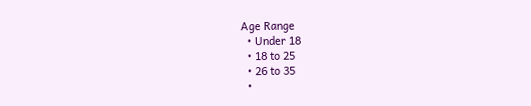Age Range
  • Under 18
  • 18 to 25
  • 26 to 35
  •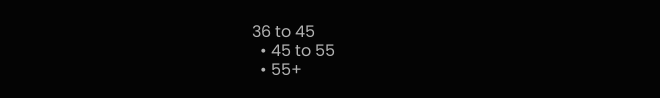36 to 45
  • 45 to 55
  • 55+